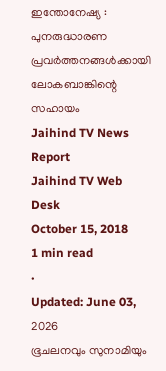ഇന്തോനേഷ്യ : പുനരുദ്ധാരണ പ്രവർത്തനങ്ങൾക്കായി ലോകബാങ്കിന്റെ സഹായം
Jaihind TV News Report
Jaihind TV Web Desk
October 15, 2018
1 min read
•
Updated: June 03, 2026
ഭൂചലനവും സുനാമിയും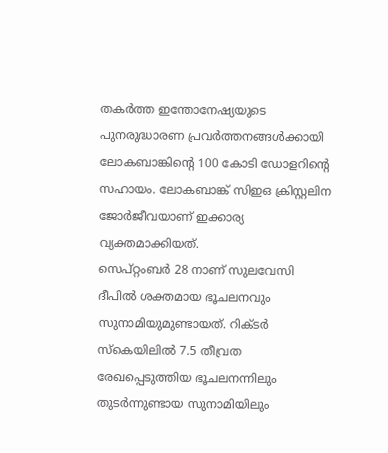തകർത്ത ഇന്തോനേഷ്യയുടെ പുനരുദ്ധാരണ പ്രവർത്തനങ്ങൾക്കായി ലോകബാങ്കിന്റെ 100 കോടി ഡോളറിന്റെ സഹായം. ലോകബാങ്ക് സിഇഒ ക്രിസ്റ്റലിന ജോർജീവയാണ് ഇക്കാര്യ വ്യക്തമാക്കിയത്.
സെപ്റ്റംബർ 28 നാണ് സുലവേസി ദീപിൽ ശക്തമായ ഭൂചലനവും സുനാമിയുമുണ്ടായത്. റിക്ടർ സ്കെയിലിൽ 7.5 തീവ്രത രേഖപ്പെടുത്തിയ ഭൂചലനന്നിലും തുടർന്നുണ്ടായ സുനാമിയിലും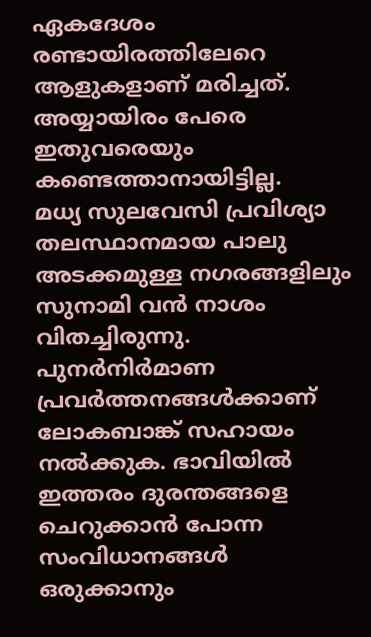ഏകദേശം രണ്ടായിരത്തിലേറെ ആളുകളാണ് മരിച്ചത്. അയ്യായിരം പേരെ ഇതുവരെയും കണ്ടെത്താനായിട്ടില്ല.
മധ്യ സുലവേസി പ്രവിശ്യാ തലസ്ഥാനമായ പാലു അടക്കമുള്ള നഗരങ്ങളിലും സുനാമി വൻ നാശം വിതച്ചിരുന്നു. പുനർനിർമാണ പ്രവർത്തനങ്ങൾക്കാണ് ലോകബാങ്ക് സഹായം നൽക്കുക. ഭാവിയിൽ ഇത്തരം ദുരന്തങ്ങളെ ചെറുക്കാൻ പോന്ന സംവിധാനങ്ങൾ ഒരുക്കാനും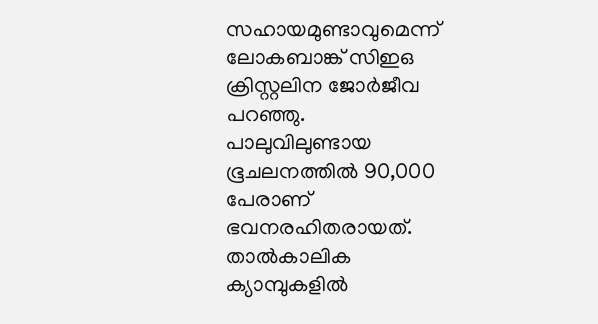സഹായമുണ്ടാവുമെന്ന് ലോകബാങ്ക് സിഇഒ ക്രിസ്റ്റലിന ജോർജീവ പറഞ്ഞു.
പാലുവിലുണ്ടായ ഭൂചലനത്തിൽ 90,000 പേരാണ് ഭവനരഹിതരായത്. താൽകാലിക ക്യാമ്പുകളിൽ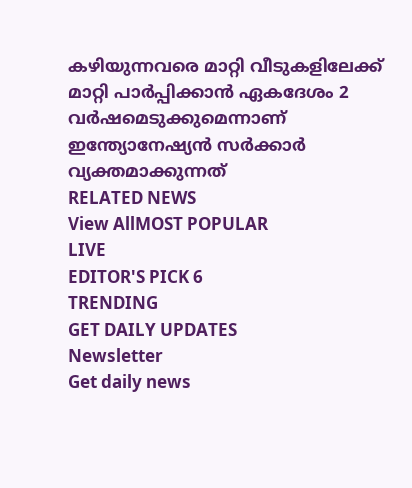കഴിയുന്നവരെ മാറ്റി വീടുകളിലേക്ക് മാറ്റി പാർപ്പിക്കാൻ ഏകദേശം 2 വർഷമെടുക്കുമെന്നാണ് ഇന്ത്യോനേഷ്യൻ സർക്കാർ വ്യക്തമാക്കുന്നത്
RELATED NEWS
View AllMOST POPULAR
LIVE
EDITOR'S PICK 6
TRENDING
GET DAILY UPDATES
Newsletter
Get daily news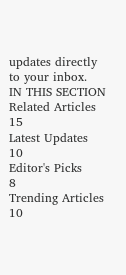updates directly to your inbox.
IN THIS SECTION
Related Articles
15
Latest Updates
10
Editor's Picks
8
Trending Articles
10